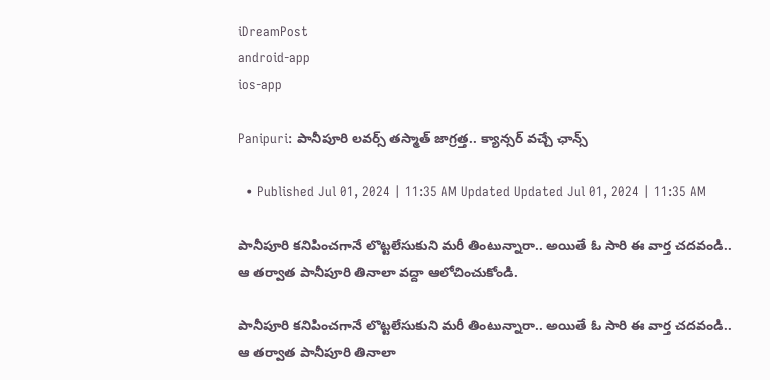iDreamPost
android-app
ios-app

Panipuri: పానీపూరి లవర్స్‌ తస్మాత్‌ జాగ్రత్త.. క్యాన్సర్‌ వచ్చే ఛాన్స్‌

  • Published Jul 01, 2024 | 11:35 AM Updated Updated Jul 01, 2024 | 11:35 AM

పానీపూరి కనిపించగానే లొట్టలేసుకుని మరీ తింటున్నారా.. అయితే ఓ సారి ఈ వార్త చదవండి.. ఆ తర్వాత పానీపూరి తినాలా వద్దా ఆలోచించుకోండి.

పానీపూరి కనిపించగానే లొట్టలేసుకుని మరీ తింటున్నారా.. అయితే ఓ సారి ఈ వార్త చదవండి.. ఆ తర్వాత పానీపూరి తినాలా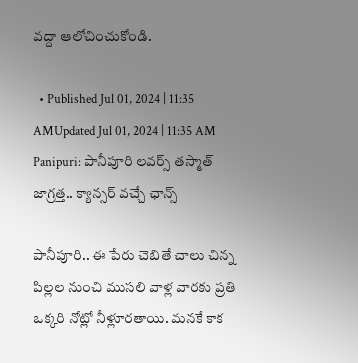వద్దా ఆలోచించుకోండి.

  • Published Jul 01, 2024 | 11:35 AMUpdated Jul 01, 2024 | 11:35 AM
Panipuri: పానీపూరి లవర్స్‌ తస్మాత్‌ జాగ్రత్త.. క్యాన్సర్‌ వచ్చే ఛాన్స్‌

పానీపూరి.. ఈ పేరు చెబితే చాలు చిన్న పిల్లల నుంచి ముసలి వాళ్ల వారకు ప్రతి ఒక్కరి నోట్లో నీళ్లూరతాయి. మనకే కాక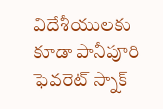విదేశీయులకు కూడా పానీపూరి ఫెవరెట్‌ స్నాక్‌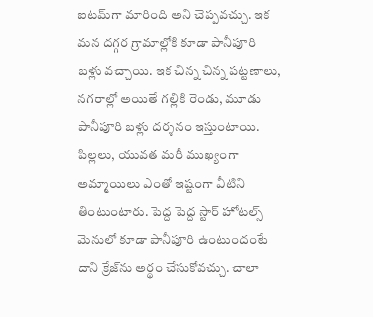ఐటమ్‌గా మారింది అని చెప్పవచ్చు. ఇక మన దగ్గర గ్రామాల్లోకి కూడా పానీపూరి బళ్లు వచ్చాయి. ఇక చిన్న చిన్న పట్టణాలు, నగరాల్లో అయితే గల్లికి రెండు, మూడు పానీపూరి బళ్లు దర్శనం ఇస్తుంటాయి. పిల్లలు, యువత మరీ ముఖ్యంగా అమ్మాయిలు ఎంతో ఇష్టంగా వీటిని తింటుంటారు. పెద్ద పెద్ద స్టార్‌ హోటల్స్‌ మెనులో కూడా పానీపూరి ఉంటుందంటే దాని క్రేజ్‌ను అర్థం చేసుకోవచ్చు. చాలా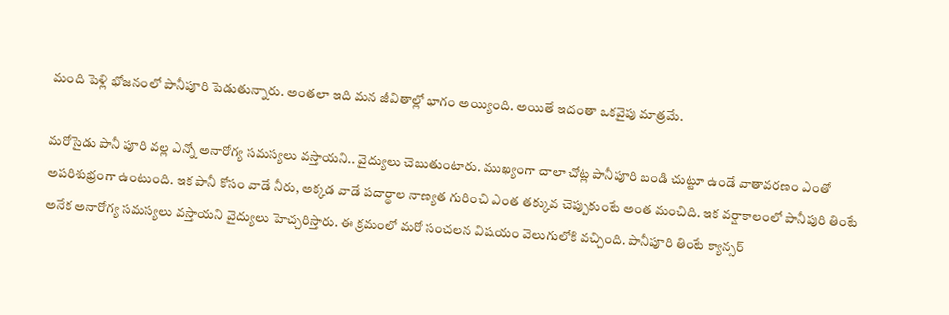మంది పెళ్లి భోజనంలో పానీపూరి పెడుతున్నారు. అంతలా ఇది మన జీవితాల్లో భాగం అయ్యింది. అయితే ఇదంతా ఒకవైపు మాత్రమే.

మరోసైడు పానీ పూరి వల్ల ఎన్నో అనారోగ్య సమస్యలు వస్తాయని.. వైద్యులు చెబుతుంటారు. ముఖ్యంగా చాలా చోట్ల పానీపూరి బండి చుట్టూ ఉండే వాతావరణం ఎంతో అపరిశుభ్రంగా ఉంటుంది. ఇక పానీ కోసం వాడే నీరు, అక్కడ వాడే పదార్థాల నాణ్యత గురించి ఎంత తక్కువ చెప్పుకుంటే అంత మంచిది. ఇక వర్షాకాలంలో పానీపురి తింటే అనేక అనారోగ్య సమస్యలు వస్తాయని వైద్యులు హెచ్చరిస్తారు. ఈ క్రమంలో మరో సంచలన విషయం వెలుగులోకి వచ్చింది. పానీపూరి తింటే క్యాన్సర్‌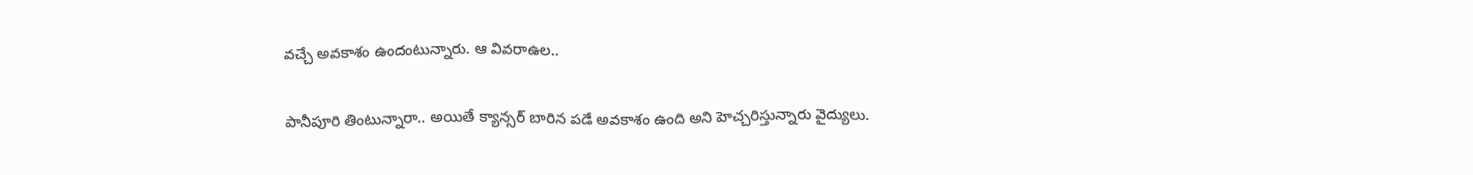వచ్చే అవకాశం ఉందంటున్నారు. ఆ వివరాఉల..

పానీపూరి తింటున్నారా.. అయితే క్యాన్సర్‌ బారిన పడే అవకాశం ఉంది అని హెచ్చరిస్తున్నారు వైద్యులు.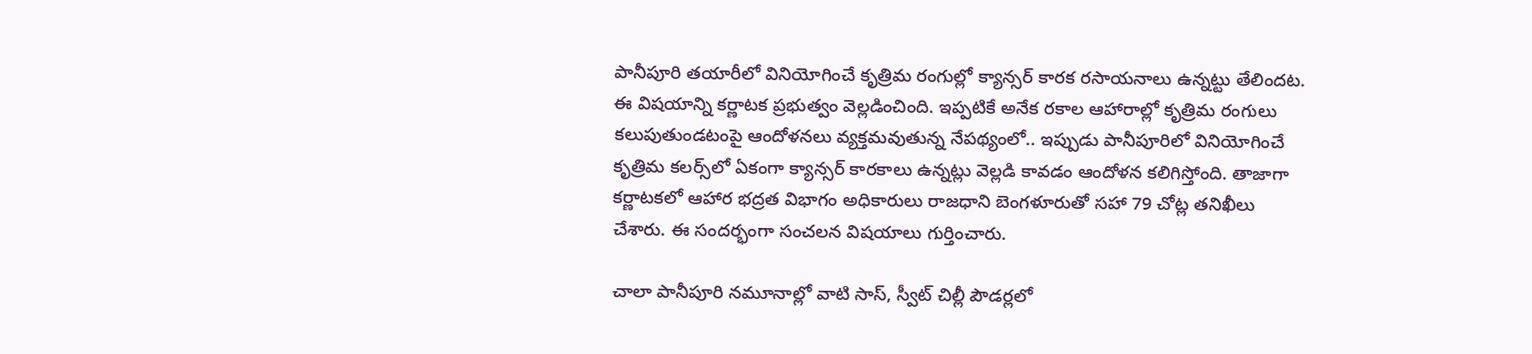పానీపూరి తయారీలో వినియోగించే కృత్రిమ రంగుల్లో క్యాన్సర్‌ కారక రసాయనాలు ఉన్నట్టు తేలిందట. ఈ విషయాన్ని కర్ణాటక ప్రభుత్వం వెల్లడించింది. ఇప్పటికే అనేక రకాల ఆహారాల్లో కృత్రిమ రంగులు కలుపుతుండటంపై ఆందోళనలు వ్యక్తమవుతున్న నేపథ్యంలో.. ఇప్పుడు పానీపూరిలో వినియోగించే కృత్రిమ కలర్స్‌లో ఏకంగా క్యాన్సర్‌ కారకాలు ఉన్నట్లు వెల్లడి కావడం ఆందోళన కలిగిస్తోంది. తాజాగా కర్ణాటకలో ఆహార భద్రత విభాగం అధికారులు రాజధాని బెంగళూరుతో సహా 79 చోట్ల తనిఖీలు చేశారు. ఈ సందర్భంగా సంచలన విషయాలు గుర్తించారు.

చాలా పానీపూరి నమూనాల్లో వాటి సాస్‌, స్వీట్‌ చిల్లీ పౌడర్లలో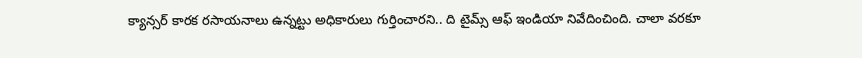క్యాన్సర్‌ కారక రసాయనాలు ఉన్నట్టు అధికారులు గుర్తించారని.. ది టైమ్స్‌ ఆఫ్‌ ఇండియా నివేదించింది. చాలా వరకూ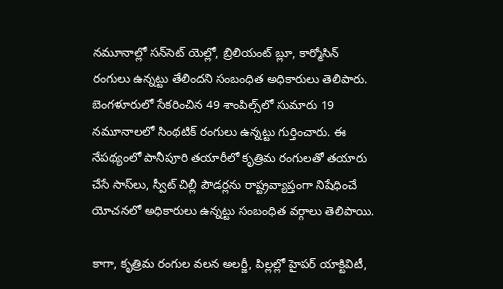నమూనాల్లో సన్‌సెట్‌ యెల్లో, బ్రిలియంట్‌ బ్లూ, కార్మోసిన్‌ రంగులు ఉన్నట్టు తేలిందని సంబంధిత అధికారులు తెలిపారు. బెంగళూరులో సేకరించిన 49 శాంపిల్స్‌లో సుమారు 19 నమూనాలలో సింథటిక్‌ రంగులు ఉన్నట్టు గుర్తించారు. ఈ నేపథ్యంలో పానీపూరి తయారీలో కృత్రిమ రంగులతో తయారు చేసే సాస్‌లు, స్వీట్‌ చిల్లీ పౌడర్లను రాష్ట్రవ్యాప్తంగా నిషేధించే యోచనలో అధికారులు ఉన్నట్టు సంబంధిత వర్గాలు తెలిపాయి.

కాగా, కృత్రిమ రంగుల వలన అలర్జీ, పిల్లల్లో హైపర్‌ యాక్టివిటీ,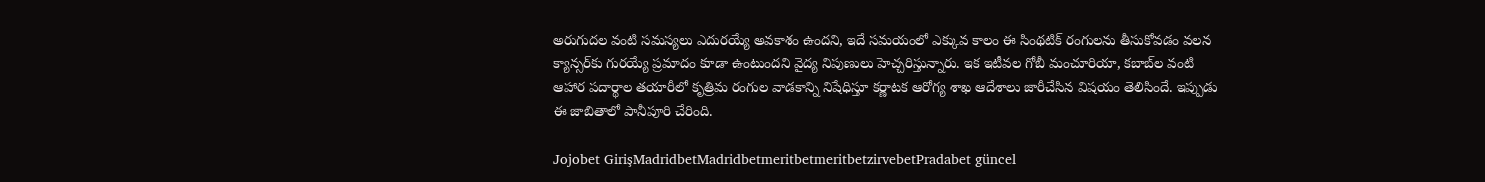అరుగుదల వంటి సమస్యలు ఎదురయ్యే అవకాశం ఉందని, ఇదే సమయంలో ఎక్కువ కాలం ఈ సింథటిక్‌ రంగులను తీసుకోవడం వలన క్యాన్సర్‌కు గురయ్యే ప్రమాదం కూడా ఉంటుందని వైద్య నిపుణులు హెచ్చరిస్తున్నారు. ఇక ఇటీవల గోబీ మంచూరియా, కబాబ్‌ల వంటి ఆహార పదార్థాల తయారీలో కృత్రిమ రంగుల వాడకాన్ని నిషేధిస్తూ కర్ణాటక ఆరోగ్య శాఖ ఆదేశాలు జారీచేసిన విషయం తెలిసిందే. ఇప్పుడు ఈ జాబితాలో పానీపూరి చేరింది.

Jojobet GirişMadridbetMadridbetmeritbetmeritbetzirvebetPradabet güncel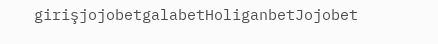girişjojobetgalabetHoliganbetJojobet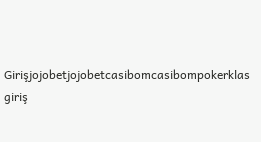Girişjojobetjojobetcasibomcasibompokerklas giriş